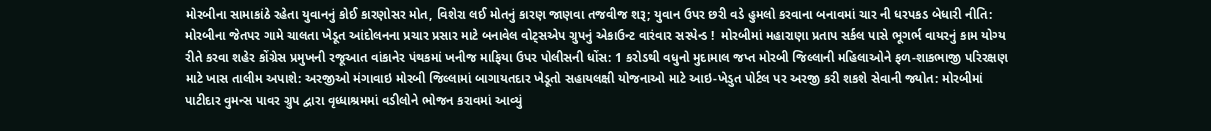મોરબીના સામાકાંઠે રહેતા યુવાનનું કોઈ કારણોસર મોત, વિશેરા લઈ મોતનું કારણ જાણવા તજવીજ શરૂ; યુવાન ઉપર છરી વડે હુમલો કરવાના બનાવમાં ચાર ની ધરપકડ બેધારી નીતિ: મોરબીના જેતપર ગામે ચાલતા ખેડૂત આંદોલનના પ્રચાર પ્રસાર માટે બનાવેલ વોટ્સએપ ગ્રુપનું એકાઉન્ટ વારંવાર સસ્પેન્ડ !  મોરબીમાં મહારાણા પ્રતાપ સર્કલ પાસે ભૂગર્ભ વાયરનું કામ યોગ્ય રીતે કરવા શહેર કોંગ્રેસ પ્રમુખની રજૂઆત વાંકાનેર પંથકમાં ખનીજ માફિયા ઉપર પોલીસની ધોંસ: 1 કરોડથી વધુનો મુદામાલ જપ્ત મોરબી જિલ્લાની મહિલાઓને ફળ-શાકભાજી પરિરક્ષણ માટે ખાસ તાલીમ અપાશે: અરજીઓ મંગાવાઇ મોરબી જિલ્લામાં બાગાયતદાર ખેડૂતો સહાયલક્ષી યોજનાઓ માટે આઇ-ખેડુત પોર્ટલ પર અરજી કરી શકશે સેવાની જ્યોત: મોરબીમાં પાટીદાર વુમન્સ પાવર ગ્રુપ દ્વારા વૃધ્ધાશ્રમમાં વડીલોને ભોજન કરાવમાં આવ્યું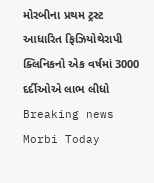મોરબીના પ્રથમ ટ્રસ્ટ આધારિત ફિઝિયોથેરાપી ક્લિનિકનો એક વર્ષમાં 3000 દર્દીઓએ લાભ લીધો
Breaking news
Morbi Today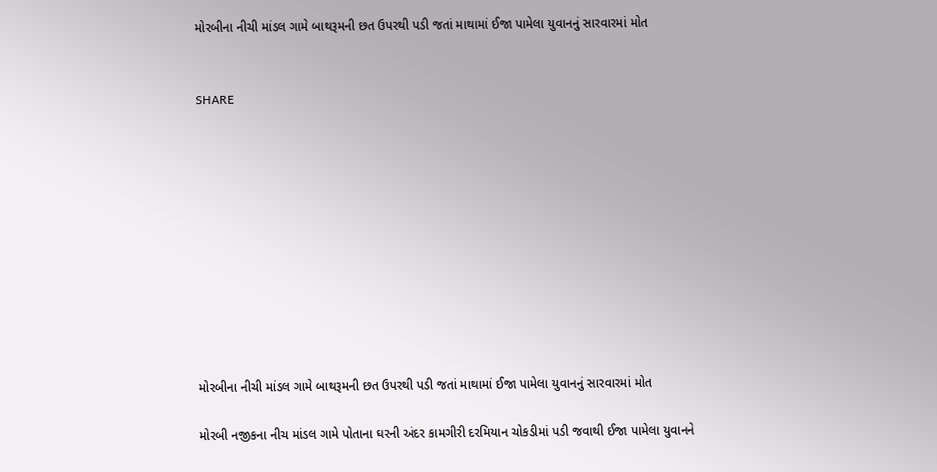મોરબીના નીચી માંડલ ગામે બાથરૂમની છત ઉપરથી પડી જતાં માથામાં ઈજા પામેલા યુવાનનું સારવારમાં મોત


SHARE











મોરબીના નીચી માંડલ ગામે બાથરૂમની છત ઉપરથી પડી જતાં માથામાં ઈજા પામેલા યુવાનનું સારવારમાં મોત

મોરબી નજીકના નીચ માંડલ ગામે પોતાના ઘરની અંદર કામગીરી દરમિયાન ચોકડીમાં પડી જવાથી ઈજા પામેલા યુવાનને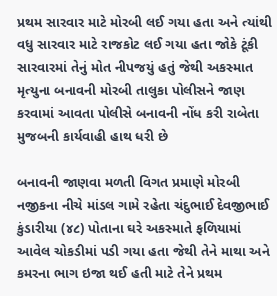પ્રથમ સારવાર માટે મોરબી લઈ ગયા હતા અને ત્યાંથી વધુ સારવાર માટે રાજકોટ લઈ ગયા હતા જોકે ટૂંકી સારવારમાં તેનું મોત નીપજયું હતું જેથી અકસ્માત મૃત્યુના બનાવની મોરબી તાલુકા પોલીસને જાણ કરવામાં આવતા પોલીસે બનાવની નોંધ કરી રાબેતા મુજબની કાર્યવાહી હાથ ધરી છે

બનાવની જાણવા મળતી વિગત પ્રમાણે મોરબી નજીકના નીચે માંડલ ગામે રહેતા ચંદુભાઈ દેવજીભાઈ કુંડારીયા (૪૮) પોતાના ઘરે અકસ્માતે ફળિયામાં આવેલ ચોકડીમાં પડી ગયા હતા જેથી તેને માથા અને કમરના ભાગ ઇજા થઈ હતી માટે તેને પ્રથમ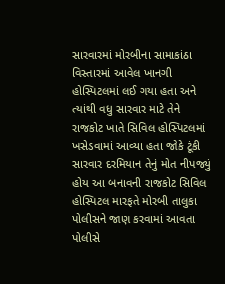સારવારમાં મોરબીના સામાકાંઠા વિસ્તારમાં આવેલ ખાનગી હોસ્પિટલમાં લઈ ગયા હતા અને ત્યાંથી વધુ સારવાર માટે તેને રાજકોટ ખાતે સિવિલ હોસ્પિટલમાં ખસેડવામાં આવ્યા હતા જોકે ટૂંકી સારવાર દરમિયાન તેનું મોત નીપજ્યું હોય આ બનાવની રાજકોટ સિવિલ હોસ્પિટલ મારફતે મોરબી તાલુકા પોલીસને જાણ કરવામાં આવતા પોલીસે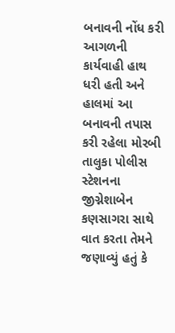બનાવની નોંધ કરી આગળની કાર્યવાહી હાથ ધરી હતી અને હાલમાં આ બનાવની તપાસ કરી રહેલા મોરબી તાલુકા પોલીસ સ્ટેશનના જીગ્નેશાબેન કણસાગરા સાથે વાત કરતા તેમને જણાવ્યું હતું કે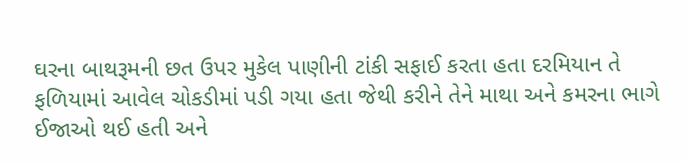ઘરના બાથરૂમની છત ઉપર મુકેલ પાણીની ટાંકી સફાઈ કરતા હતા દરમિયાન તે ફળિયામાં આવેલ ચોકડીમાં પડી ગયા હતા જેથી કરીને તેને માથા અને કમરના ભાગે ઈજાઓ થઈ હતી અને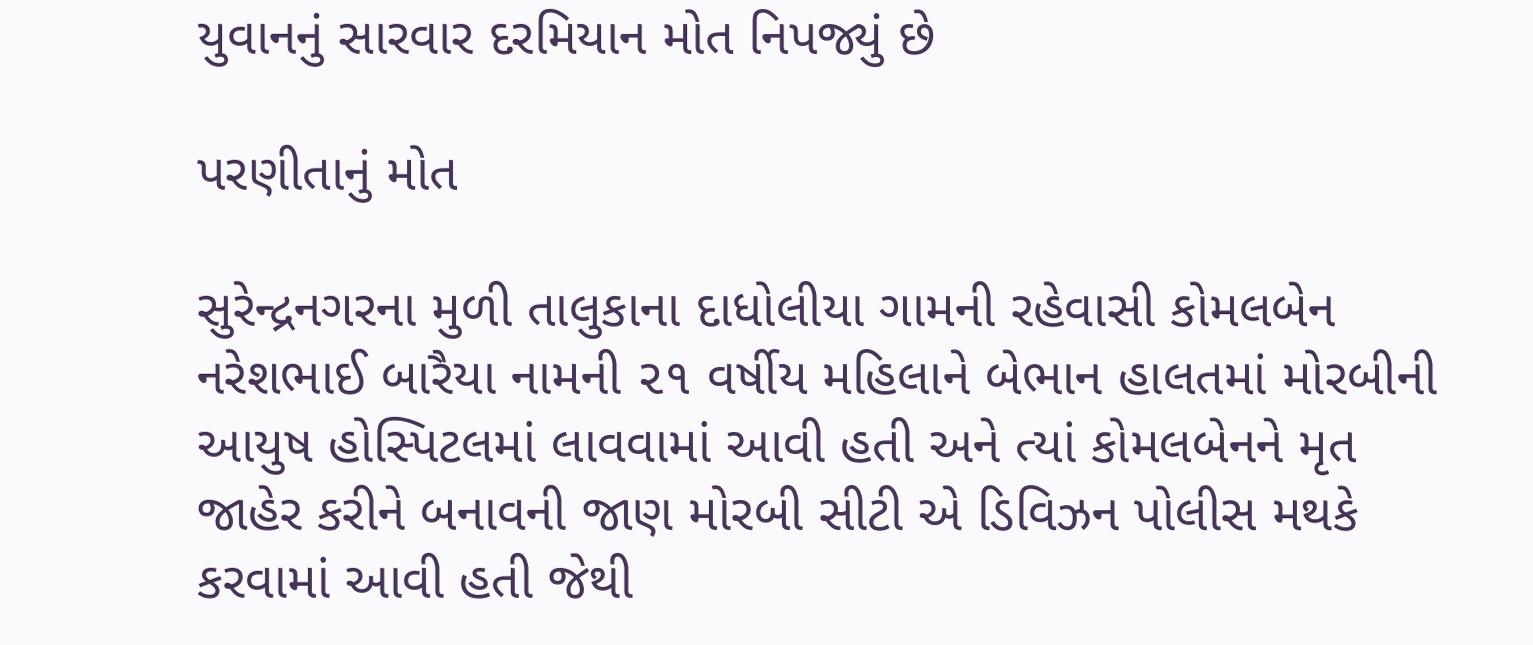યુવાનનું સારવાર દરમિયાન મોત નિપજ્યું છે

પરણીતાનું મોત

સુરેન્દ્રનગરના મુળી તાલુકાના દાધોલીયા ગામની રહેવાસી કોમલબેન નરેશભાઈ બારૈયા નામની ૨૧ વર્ષીય મહિલાને બેભાન હાલતમાં મોરબીની આયુષ હોસ્પિટલમાં લાવવામાં આવી હતી અને ત્યાં કોમલબેનને મૃત જાહેર કરીને બનાવની જાણ મોરબી સીટી એ ડિવિઝન પોલીસ મથકે કરવામાં આવી હતી જેથી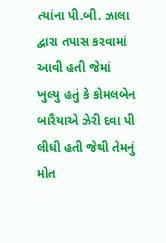ત્યાંના પી.બી. ઝાલા દ્વારા તપાસ કરવામાં આવી હતી જેમાં ખુલ્યુ હતું કે કોમલબેન બારૈયાએ ઝેરી દવા પી લીધી હતી જેથી તેમનું મોત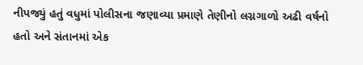નીપજ્યું હતું વધુમાં પોલીસના જણાવ્યા પ્રમાણે તેણીનો લગ્નગાળો અઢી વર્ષનો હતો અને સંતાનમાં એક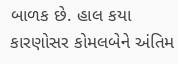બાળક છે. હાલ કયા કારણોસર કોમલબેને અંતિમ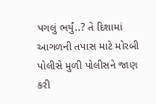પગલું ભર્યું..? તે દિશામાં આગળની તપાસ માટે મોરબી પોલીસે મુળી પોલીસને જાણ કરી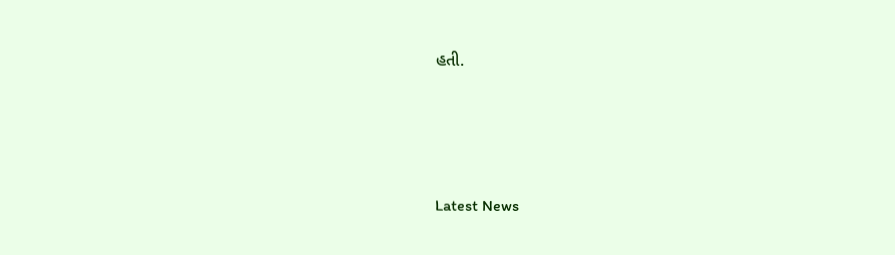હતી.






Latest News